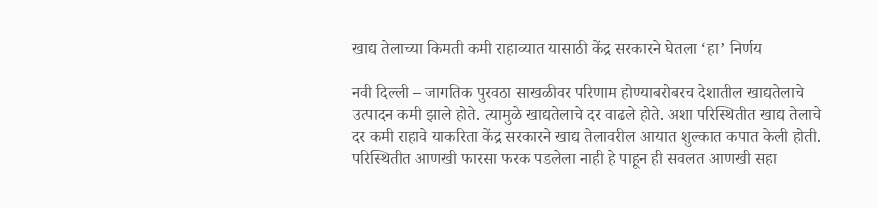खाद्य तेलाच्या किमती कमी राहाव्यात यासाठी केंद्र सरकारने घेतला ‘हा’ निर्णय

नवी दिल्ली – जागतिक पुरवठा साखळीवर परिणाम होण्याबरोबरच देशातील खाद्यतेलाचे उत्पादन कमी झाले होते. त्यामुळे खाद्यतेलाचे दर वाढले होते. अशा परिस्थितीत खाद्य तेलाचे दर कमी राहावे याकरिता केंद्र सरकारने खाद्य तेलावरील आयात शुल्कात कपात केली होती. परिस्थितीत आणखी फारसा फरक पडलेला नाही हे पाहून ही सवलत आणखी सहा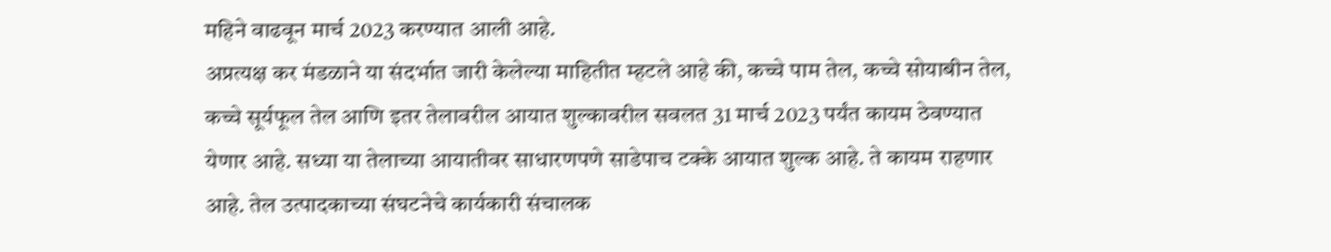महिने वाढवून मार्च 2023 करण्यात आली आहे.
अप्रत्यक्ष कर मंडळाने या संदर्भात जारी केलेल्या माहितीत म्हटले आहे की, कच्चे पाम तेल, कच्चे सोयाबीन तेल, कच्चे सूर्यफूल तेल आणि इतर तेलावरील आयात शुल्कावरील सवलत 31 मार्च 2023 पर्यंत कायम ठेवण्यात येणार आहे. सध्या या तेलाच्या आयातीवर साधारणपणे साडेपाच टक्के आयात शुल्क आहे. ते कायम राहणार आहे. तेल उत्पादकाच्या संघटनेचे कार्यकारी संचालक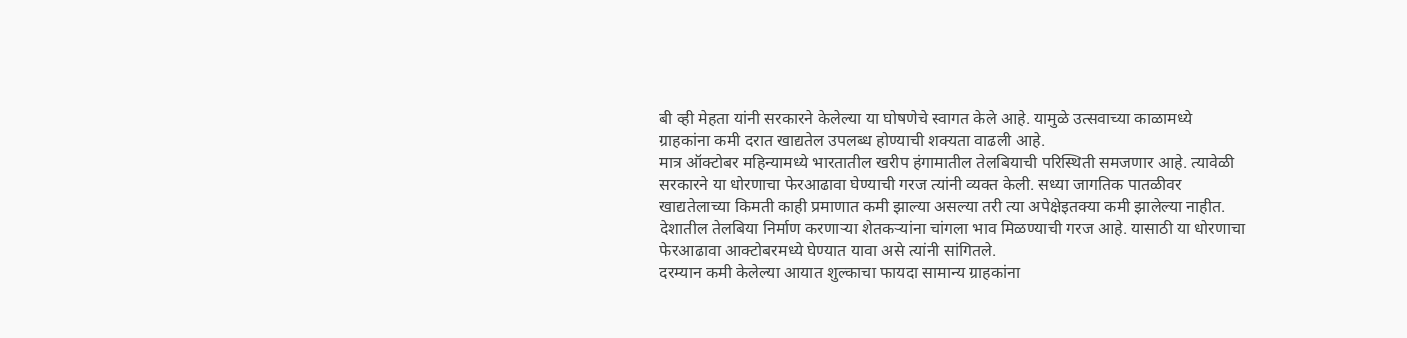बी व्ही मेहता यांनी सरकारने केलेल्या या घोषणेचे स्वागत केले आहे. यामुळे उत्सवाच्या काळामध्ये ग्राहकांना कमी दरात खाद्यतेल उपलब्ध होण्याची शक्यता वाढली आहे.
मात्र ऑक्टोबर महिन्यामध्ये भारतातील खरीप हंगामातील तेलबियाची परिस्थिती समजणार आहे. त्यावेळी सरकारने या धोरणाचा फेरआढावा घेण्याची गरज त्यांनी व्यक्त केली. सध्या जागतिक पातळीवर खाद्यतेलाच्या किमती काही प्रमाणात कमी झाल्या असल्या तरी त्या अपेक्षेइतक्या कमी झालेल्या नाहीत. देशातील तेलबिया निर्माण करणाऱ्या शेतकऱ्यांना चांगला भाव मिळण्याची गरज आहे. यासाठी या धोरणाचा फेरआढावा आक्टोबरमध्ये घेण्यात यावा असे त्यांनी सांगितले.
दरम्यान कमी केलेल्या आयात शुल्काचा फायदा सामान्य ग्राहकांना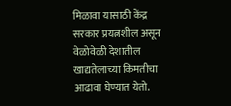मिळावा यासाठी केंद्र सरकार प्रयत्नशील असून वेळोवेळी देशातील खाद्यतेलाच्या किमतीचा आढावा घेण्यात येतो.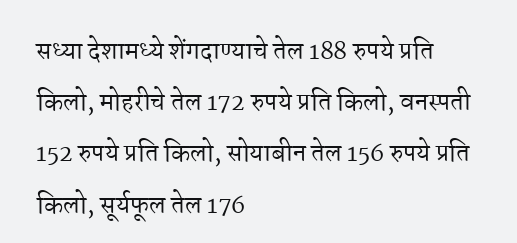सध्या देशामध्ये शेंगदाण्याचे तेल 188 रुपये प्रति किलो, मोहरीचे तेल 172 रुपये प्रति किलो, वनस्पती 152 रुपये प्रति किलो, सोयाबीन तेल 156 रुपये प्रति किलो, सूर्यफूल तेल 176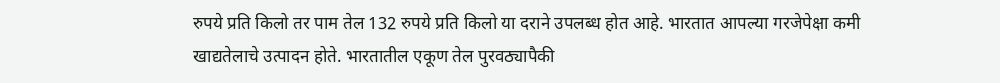रुपये प्रति किलो तर पाम तेल 132 रुपये प्रति किलो या दराने उपलब्ध होत आहे. भारतात आपल्या गरजेपेक्षा कमी खाद्यतेलाचे उत्पादन होते. भारतातील एकूण तेल पुरवठ्यापैकी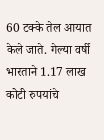60 टक्के तेल आयात केले जाते. गेल्या वर्षी भारताने 1.17 लाख कोटी रुपयांचे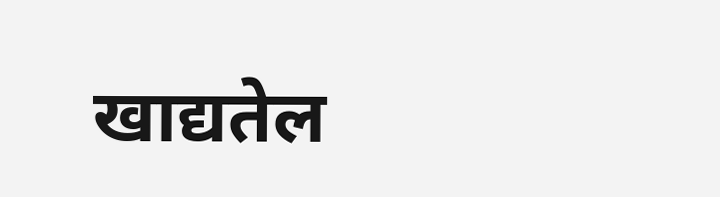खाद्यतेल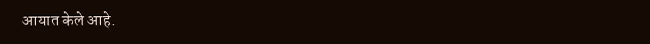आयात केले आहे.